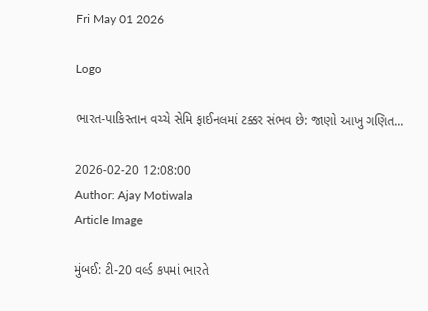Fri May 01 2026

Logo

ભારત-પાકિસ્તાન વચ્ચે સેમિ ફાઈનલમાં ટક્કર સંભવ છે: જાણો આખુ ગણિત...

2026-02-20 12:08:00
Author: Ajay Motiwala
Article Image

મુંબઈ: ટી-20 વર્લ્ડ કપમાં ભારતે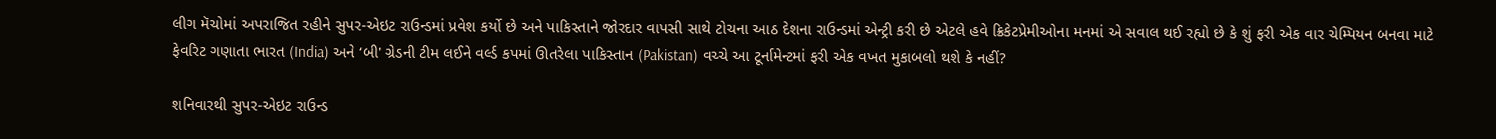લીગ મૅચોમાં અપરાજિત રહીને સુપર-એઇટ રાઉન્ડમાં પ્રવેશ કર્યો છે અને પાકિસ્તાને જોરદાર વાપસી સાથે ટોચના આઠ દેશના રાઉન્ડમાં એન્ટ્રી કરી છે એટલે હવે ક્રિકેટપ્રેમીઓના મનમાં એ સવાલ થઈ રહ્યો છે કે શું ફરી એક વાર ચેમ્પિયન બનવા માટે ફેવરિટ ગણાતા ભારત (India) અને ‘બી' ગ્રેડની ટીમ લઈને વર્લ્ડ કપમાં ઊતરેલા પાકિસ્તાન (Pakistan) વચ્ચે આ ટૂર્નામેન્ટમાં ફરી એક વખત મુકાબલો થશે કે નહીં?

શનિવારથી સુપર-એઇટ રાઉન્ડ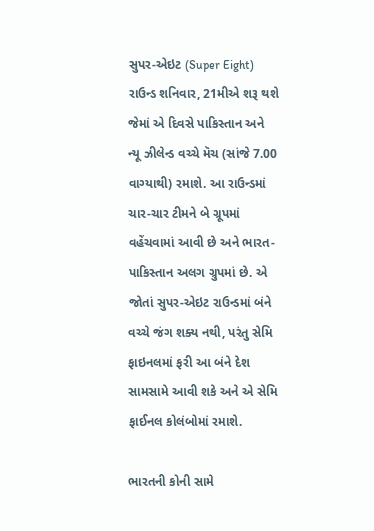સુપર-એઇટ (Super Eight) રાઉન્ડ શનિવાર, 21મીએ શરૂ થશે જેમાં એ દિવસે પાકિસ્તાન અને ન્યૂ ઝીલેન્ડ વચ્ચે મૅચ (સાંજે 7.00 વાગ્યાથી) રમાશે. આ રાઉન્ડમાં ચાર-ચાર ટીમને બે ગ્રૂપમાં વહેંચવામાં આવી છે અને ભારત-પાકિસ્તાન અલગ ગ્રુપમાં છે. એ જોતાં સુપર-એઇટ રાઉન્ડમાં બંને વચ્ચે જંગ શક્ય નથી, પરંતુ સેમિ ફાઇનલમાં ફરી આ બંને દેશ સામસામે આવી શકે અને એ સેમિ ફાઈનલ કોલંબોમાં રમાશે.

ભારતની કોની સામે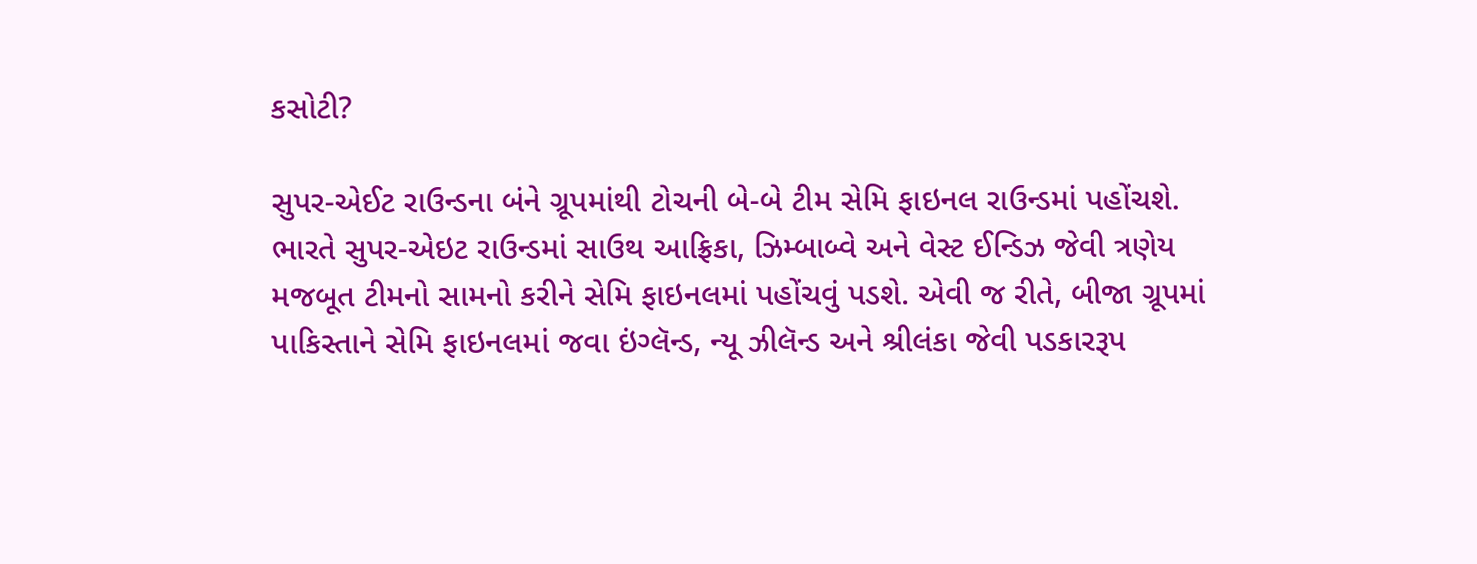કસોટી?

સુપર-એઈટ રાઉન્ડના બંને ગ્રૂપમાંથી ટોચની બે-બે ટીમ સેમિ ફાઇનલ રાઉન્ડમાં પહોંચશે. ભારતે સુપર-એઇટ રાઉન્ડમાં સાઉથ આફ્રિકા, ઝિમ્બાબ્વે અને વેસ્ટ ઈન્ડિઝ જેવી ત્રણેય મજબૂત ટીમનો સામનો કરીને સેમિ ફાઇનલમાં પહોંચવું પડશે. એવી જ રીતે, બીજા ગ્રૂપમાં પાકિસ્તાને સેમિ ફાઇનલમાં જવા ઇંગ્લૅન્ડ, ન્યૂ ઝીલૅન્ડ અને શ્રીલંકા જેવી પડકારરૂપ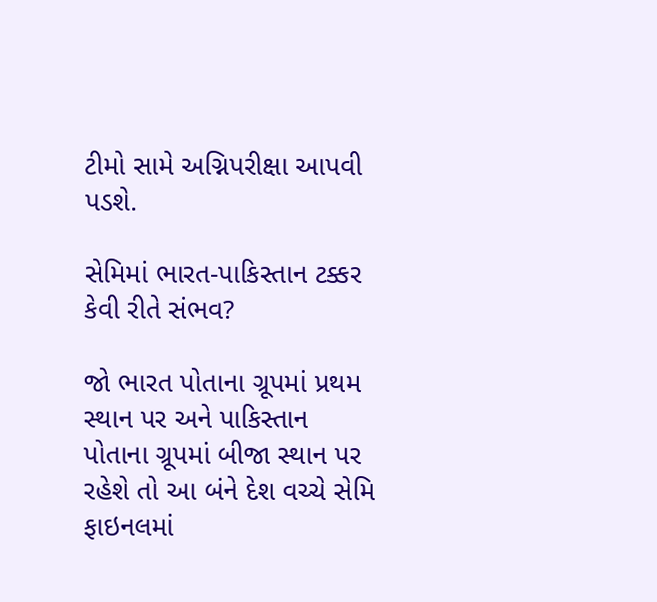ટીમો સામે અગ્નિપરીક્ષા આપવી પડશે.

સેમિમાં ભારત-પાકિસ્તાન ટક્કર કેવી રીતે સંભવ?

જો ભારત પોતાના ગ્રૂપમાં પ્રથમ સ્થાન પર અને પાકિસ્તાન પોતાના ગ્રૂપમાં બીજા સ્થાન પર રહેશે તો આ બંને દેશ વચ્ચે સેમિ ફાઇનલમાં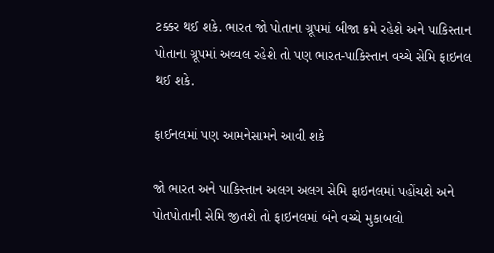ટક્કર થઈ શકે. ભારત જો પોતાના ગ્રૂપમાં બીજા ક્રમે રહેશે અને પાકિસ્તાન પોતાના ગ્રૂપમાં અવ્વલ રહેશે તો પણ ભારત-પાકિસ્તાન વચ્ચે સેમિ ફાઇનલ થઈ શકે.

ફાઈનલમાં પણ આમનેસામને આવી શકે

જો ભારત અને પાકિસ્તાન અલગ અલગ સેમિ ફાઇનલમાં પહોંચશે અને પોતપોતાની સેમિ જીતશે તો ફાઇનલમાં બંને વચ્ચે મુકાબલો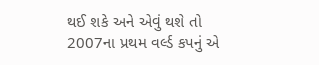થઈ શકે અને એવું થશે તો 2007ના પ્રથમ વર્લ્ડ કપનું એ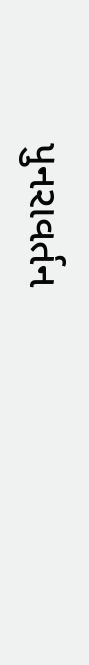પુનરાવર્તન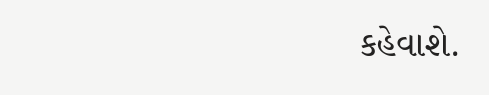કહેવાશે.